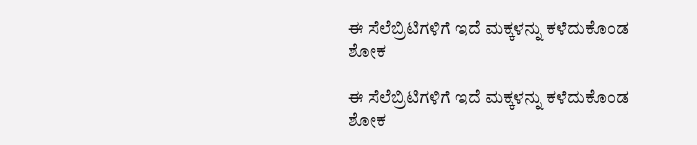ಈ ಸೆಲೆಬ್ರಿಟಿಗಳಿಗೆ ಇದೆ ಮಕ್ಕಳನ್ನು ಕಳೆದುಕೊಂಡ ಶೋಕ

ಈ ಸೆಲೆಬ್ರಿಟಿಗಳಿಗೆ ಇದೆ ಮಕ್ಕಳನ್ನು ಕಳೆದುಕೊಂಡ ಶೋಕ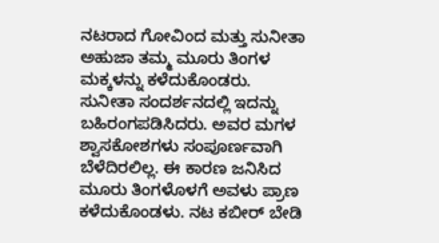ನಟರಾದ ಗೋವಿಂದ ಮತ್ತು ಸುನೀತಾ ಅಹುಜಾ ತಮ್ಮ ಮೂರು ತಿಂಗಳ ಮಕ್ಕಳನ್ನು ಕಳೆದುಕೊಂಡರು. ಸುನೀತಾ ಸಂದರ್ಶನದಲ್ಲಿ ಇದನ್ನು ಬಹಿರಂಗಪಡಿಸಿದರು. ಅವರ ಮಗಳ ಶ್ವಾಸಕೋಶಗಳು ಸಂಪೂರ್ಣವಾಗಿ ಬೆಳೆದಿರಲಿಲ್ಲ. ಈ ಕಾರಣ ಜನಿಸಿದ ಮೂರು ತಿಂಗಳೊಳಗೆ ಅವಳು ಪ್ರಾಣ ಕಳೆದುಕೊಂಡಳು. ನಟ ಕಬೀರ್ ಬೇಡಿ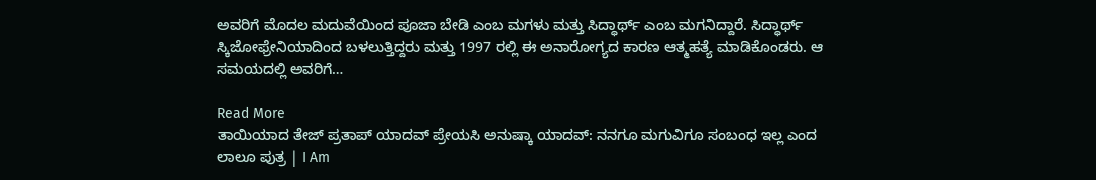ಅವರಿಗೆ ಮೊದಲ ಮದುವೆಯಿಂದ ಪೂಜಾ ಬೇಡಿ ಎಂಬ ಮಗಳು ಮತ್ತು ಸಿದ್ಧಾರ್ಥ್ ಎಂಬ ಮಗನಿದ್ದಾರೆ. ಸಿದ್ಧಾರ್ಥ್ ಸ್ಕಿಜೋಫ್ರೇನಿಯಾದಿಂದ ಬಳಲುತ್ತಿದ್ದರು ಮತ್ತು 1997 ರಲ್ಲಿ ಈ ಅನಾರೋಗ್ಯದ ಕಾರಣ ಆತ್ಮಹತ್ಯೆ ಮಾಡಿಕೊಂಡರು. ಆ ಸಮಯದಲ್ಲಿ ಅವರಿಗೆ…

Read More
ತಾಯಿಯಾದ ತೇಜ್‌ ಪ್ರತಾಪ್ ಯಾದವ್ ಪ್ರೇಯಸಿ ಅನುಷ್ಕಾ ಯಾದವ್: ನನಗೂ ಮಗುವಿಗೂ ಸಂಬಂಧ ಇಲ್ಲ ಎಂದ ಲಾಲೂ ಪುತ್ರ | I Am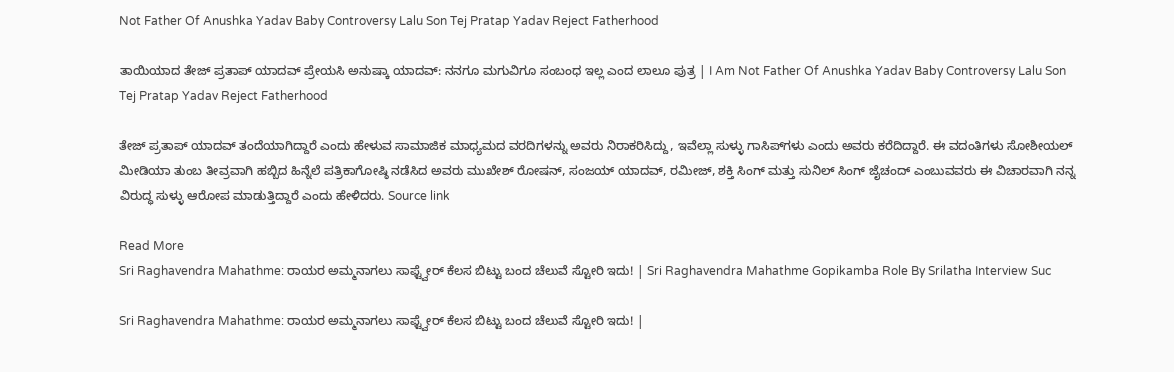Not Father Of Anushka Yadav Baby Controversy Lalu Son Tej Pratap Yadav Reject Fatherhood

ತಾಯಿಯಾದ ತೇಜ್‌ ಪ್ರತಾಪ್ ಯಾದವ್ ಪ್ರೇಯಸಿ ಅನುಷ್ಕಾ ಯಾದವ್: ನನಗೂ ಮಗುವಿಗೂ ಸಂಬಂಧ ಇಲ್ಲ ಎಂದ ಲಾಲೂ ಪುತ್ರ | I Am Not Father Of Anushka Yadav Baby Controversy Lalu Son Tej Pratap Yadav Reject Fatherhood

ತೇಜ್ ಪ್ರತಾಪ್ ಯಾದವ್ ತಂದೆಯಾಗಿದ್ದಾರೆ ಎಂದು ಹೇಳುವ ಸಾಮಾಜಿಕ ಮಾಧ್ಯಮದ ವರದಿಗಳನ್ನು ಅವರು ನಿರಾಕರಿಸಿದ್ದು, ಇವೆಲ್ಲಾ ಸುಳ್ಳು ಗಾಸಿಪ್‌ಗಳು ಎಂದು ಅವರು ಕರೆದಿದ್ದಾರೆ. ಈ ವದಂತಿಗಳು ಸೋಶೀಯಲ್ ಮೀಡಿಯಾ ತುಂಬ ತೀವ್ರವಾಗಿ ಹಬ್ಬಿದ ಹಿನ್ನೆಲೆ ಪತ್ರಿಕಾಗೋಷ್ಠಿ ನಡೆಸಿದ ಅವರು ಮುಖೇಶ್ ರೋಷನ್, ಸಂಜಯ್ ಯಾದವ್, ರಮೀಜ್, ಶಕ್ತಿ ಸಿಂಗ್ ಮತ್ತು ಸುನಿಲ್ ಸಿಂಗ್ ಜೈಚಂದ್ ಎಂಬುವವರು ಈ ವಿಚಾರವಾಗಿ ನನ್ನ ವಿರುದ್ಧ ಸುಳ್ಳು ಆರೋಪ ಮಾಡುತ್ತಿದ್ದಾರೆ ಎಂದು ಹೇಳಿದರು. Source link

Read More
Sri Raghavendra Mahathme: ರಾಯರ ಅಮ್ಮನಾಗಲು ಸಾಫ್ಟ್ವೇರ್ ಕೆಲಸ ಬಿಟ್ಟು ಬಂದ ಚೆಲುವೆ ಸ್ಟೋರಿ ಇದು! | Sri Raghavendra Mahathme Gopikamba Role By Srilatha Interview Suc

Sri Raghavendra Mahathme: ರಾಯರ ಅಮ್ಮನಾಗಲು ಸಾಫ್ಟ್ವೇರ್ ಕೆಲಸ ಬಿಟ್ಟು ಬಂದ ಚೆಲುವೆ ಸ್ಟೋರಿ ಇದು! |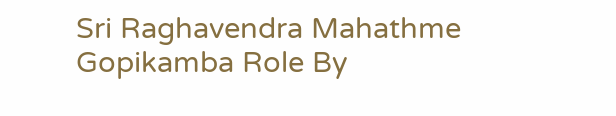Sri Raghavendra Mahathme Gopikamba Role By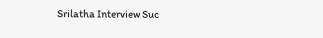Srilatha Interview Suc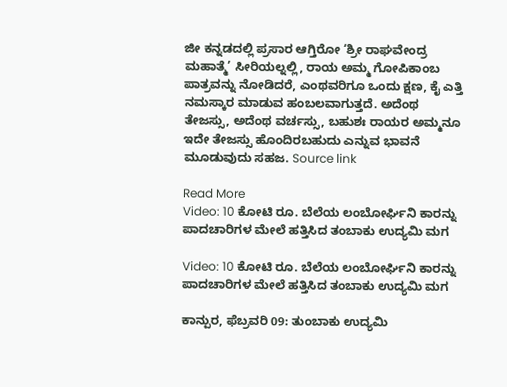ಜೀ ಕನ್ನಡದಲ್ಲಿ ಪ್ರಸಾರ ಆಗ್ತಿರೋ ‘ಶ್ರೀ ರಾಘವೇಂದ್ರ ಮಹಾತ್ಮೆ’ ಸೀರಿಯಲ್ನಲ್ಲಿ, ರಾಯ ಅಮ್ಮ ಗೋಪಿಕಾಂಬ ಪಾತ್ರವನ್ನು ನೋಡಿದರೆ, ಎಂಥವರಿಗೂ ಒಂದು ಕ್ಷಣ, ಕೈ ಎತ್ತಿ ನಮಸ್ಕಾರ ಮಾಡುವ ಹಂಬಲವಾಗುತ್ತದೆ. ಅದೆಂಥ ತೇಜಸ್ಸು, ಅದೆಂಥ ವರ್ಚಸ್ಸು, ಬಹುಶಃ ರಾಯರ ಅಮ್ಮನೂ ಇದೇ ತೇಜಸ್ಸು ಹೊಂದಿರಬಹುದು ಎನ್ನುವ ಭಾವನೆ ಮೂಡುವುದು ಸಹಜ. Source link

Read More
Video: 10 ಕೋಟಿ ರೂ. ಬೆಲೆಯ ಲಂಬೋರ್ಘಿನಿ ಕಾರನ್ನು ಪಾದಚಾರಿಗಳ ಮೇಲೆ ಹತ್ತಿಸಿದ ತಂಬಾಕು ಉದ್ಯಮಿ ಮಗ

Video: 10 ಕೋಟಿ ರೂ. ಬೆಲೆಯ ಲಂಬೋರ್ಘಿನಿ ಕಾರನ್ನು ಪಾದಚಾರಿಗಳ ಮೇಲೆ ಹತ್ತಿಸಿದ ತಂಬಾಕು ಉದ್ಯಮಿ ಮಗ

ಕಾನ್ಪುರ, ಫೆಬ್ರವರಿ 09: ತುಂಬಾಕು ಉದ್ಯಮಿ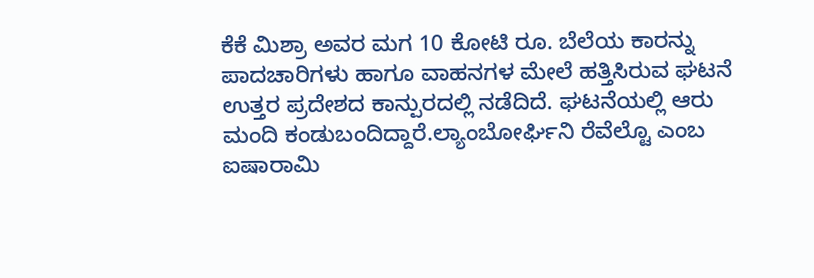ಕೆಕೆ ಮಿಶ್ರಾ ಅವರ ಮಗ 10 ಕೋಟಿ ರೂ. ಬೆಲೆಯ ಕಾರನ್ನು ಪಾದಚಾರಿಗಳು ಹಾಗೂ ವಾಹನಗಳ ಮೇಲೆ ಹತ್ತಿಸಿರುವ ಘಟನೆ ಉತ್ತರ ಪ್ರದೇಶದ ಕಾನ್ಪುರದಲ್ಲಿ ನಡೆದಿದೆ. ಘಟನೆಯಲ್ಲಿ ಆರು ಮಂದಿ ಕಂಡುಬಂದಿದ್ದಾರೆ.ಲ್ಯಾಂಬೋರ್ಘಿನಿ ರೆವೆಲ್ಟೊ ಎಂಬ ಐಷಾರಾಮಿ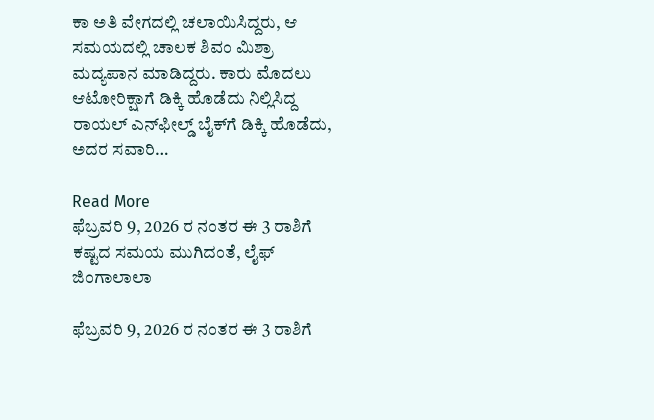ಕಾ ಅತಿ ವೇಗದಲ್ಲಿ ಚಲಾಯಿಸಿದ್ದರು, ಆ ಸಮಯದಲ್ಲಿ ಚಾಲಕ ಶಿವಂ ಮಿಶ್ರಾ ಮದ್ಯಪಾನ ಮಾಡಿದ್ದರು. ಕಾರು ಮೊದಲು ಆಟೋರಿಕ್ಷಾಗೆ ಡಿಕ್ಕಿ ಹೊಡೆದು ನಿಲ್ಲಿಸಿದ್ದ ರಾಯಲ್ ಎನ್‌ಫೀಲ್ಡ್ ಬೈಕ್‌ಗೆ ಡಿಕ್ಕಿ ಹೊಡೆದು, ಅದರ ಸವಾರಿ…

Read More
ಫೆಬ್ರವರಿ 9, 2026 ರ ನಂತರ ಈ 3 ರಾಶಿಗೆ ಕಷ್ಟದ ಸಮಯ ಮುಗಿದಂತೆ, ಲೈಫ್‌ ಜಿಂಗಾಲಾಲಾ

ಫೆಬ್ರವರಿ 9, 2026 ರ ನಂತರ ಈ 3 ರಾಶಿಗೆ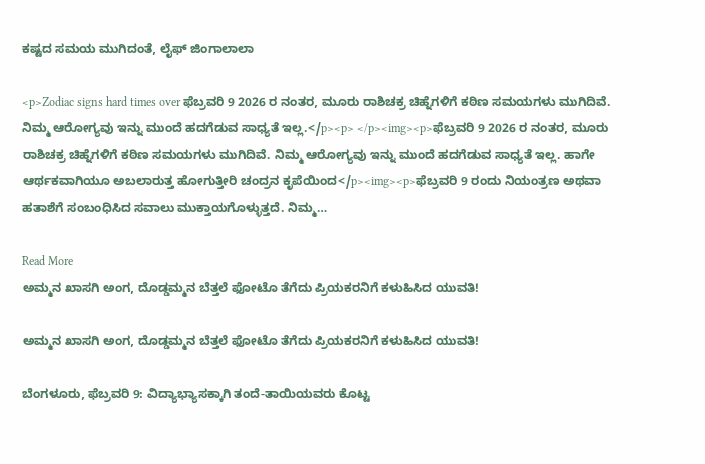ಕಷ್ಟದ ಸಮಯ ಮುಗಿದಂತೆ, ಲೈಫ್‌ ಜಿಂಗಾಲಾಲಾ

<p>Zodiac signs hard times over ಫೆಬ್ರವರಿ 9 2026 ರ ನಂತರ, ಮೂರು ರಾಶಿಚಕ್ರ ಚಿಹ್ನೆಗಳಿಗೆ ಕಠಿಣ ಸಮಯಗಳು ಮುಗಿದಿವೆ. ನಿಮ್ಮ ಆರೋಗ್ಯವು ಇನ್ನು ಮುಂದೆ ಹದಗೆಡುವ ಸಾಧ್ಯತೆ ಇಲ್ಲ.</p><p> </p><img><p>ಫೆಬ್ರವರಿ 9 2026 ರ ನಂತರ, ಮೂರು ರಾಶಿಚಕ್ರ ಚಿಹ್ನೆಗಳಿಗೆ ಕಠಿಣ ಸಮಯಗಳು ಮುಗಿದಿವೆ. ನಿಮ್ಮ ಆರೋಗ್ಯವು ಇನ್ನು ಮುಂದೆ ಹದಗೆಡುವ ಸಾಧ್ಯತೆ ಇಲ್ಲ. ಹಾಗೇ ಆರ್ಥಕವಾಗಿಯೂ ಅಬಲಾರುತ್ತ ಹೋಗುತ್ತೀರಿ ಚಂದ್ರನ ಕೃಪೆಯಿಂದ</p><img><p>ಫೆಬ್ರವರಿ 9 ರಂದು ನಿಯಂತ್ರಣ ಅಥವಾ ಹತಾಶೆಗೆ ಸಂಬಂಧಿಸಿದ ಸವಾಲು ಮುಕ್ತಾಯಗೊಳ್ಳುತ್ತದೆ. ನಿಮ್ಮ…

Read More
ಅಮ್ಮನ ಖಾಸಗಿ ಅಂಗ, ದೊಡ್ಡಮ್ಮನ ಬೆತ್ತಲೆ ಫೋಟೊ ತೆಗೆದು ಪ್ರಿಯಕರನಿಗೆ ಕಳುಹಿಸಿದ ಯುವತಿ!

ಅಮ್ಮನ ಖಾಸಗಿ ಅಂಗ, ದೊಡ್ಡಮ್ಮನ ಬೆತ್ತಲೆ ಫೋಟೊ ತೆಗೆದು ಪ್ರಿಯಕರನಿಗೆ ಕಳುಹಿಸಿದ ಯುವತಿ!

ಬೆಂಗಳೂರು, ಫೆಬ್ರವರಿ 9: ವಿದ್ಯಾಭ್ಯಾಸಕ್ಕಾಗಿ ತಂದೆ-ತಾಯಿಯವರು ಕೊಟ್ಟ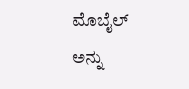ಮೊಬೈಲ್ ಅನ್ನು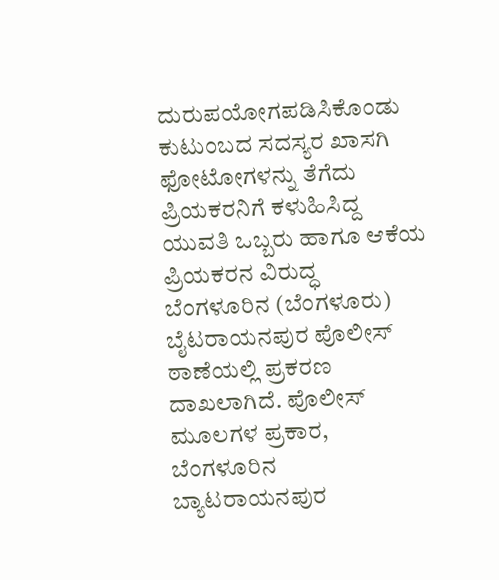ದುರುಪಯೋಗಪಡಿಸಿಕೊಂಡು ಕುಟುಂಬದ ಸದಸ್ಯರ ಖಾಸಗಿ ಫೋಟೋಗಳನ್ನು ತೆಗೆದು ಪ್ರಿಯಕರನಿಗೆ ಕಳುಹಿಸಿದ್ದ ಯುವತಿ ಒಬ್ಬರು ಹಾಗೂ ಆಕೆಯ ಪ್ರಿಯಕರನ ವಿರುದ್ಧ ಬೆಂಗಳೂರಿನ (ಬೆಂಗಳೂರು) ಬೈಟರಾಯನಪುರ ಪೊಲೀಸ್ ಠಾಣೆಯಲ್ಲಿ ಪ್ರಕರಣ ದಾಖಲಾಗಿದೆ. ಪೊಲೀಸ್ ಮೂಲಗಳ ಪ್ರಕಾರ, ಬೆಂಗಳೂರಿನ ಬ್ಯಾಟರಾಯನಪುರ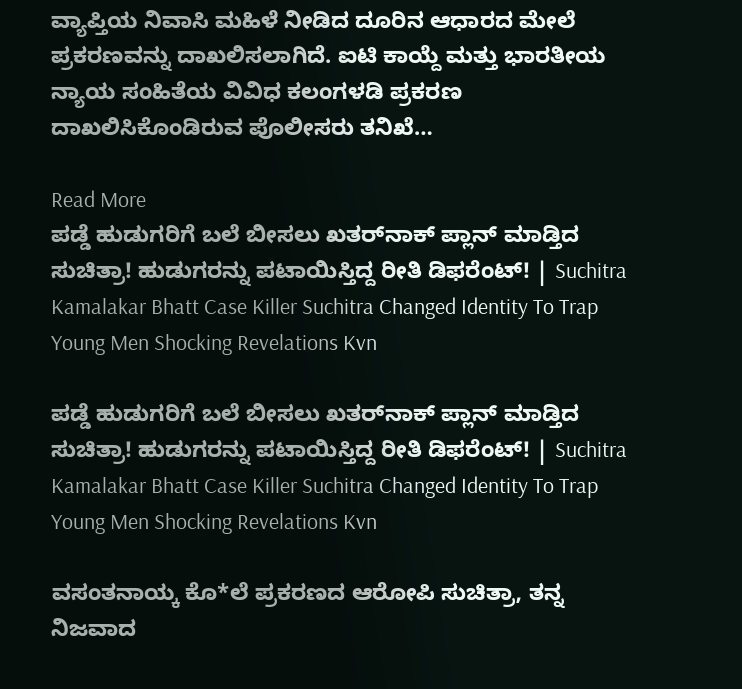ವ್ಯಾಪ್ತಿಯ ನಿವಾಸಿ ಮಹಿಳೆ ನೀಡಿದ ದೂರಿನ ಆಧಾರದ ಮೇಲೆ ಪ್ರಕರಣವನ್ನು ದಾಖಲಿಸಲಾಗಿದೆ. ಐಟಿ ಕಾಯ್ದೆ ಮತ್ತು ಭಾರತೀಯ ನ್ಯಾಯ ಸಂಹಿತೆಯ ವಿವಿಧ ಕಲಂಗಳಡಿ ಪ್ರಕರಣ ದಾಖಲಿಸಿಕೊಂಡಿರುವ ಪೊಲೀಸರು ತನಿಖೆ…

Read More
ಪಡ್ಡೆ ಹುಡುಗರಿಗೆ ಬಲೆ ಬೀಸಲು ಖತರ್‌ನಾಕ್ ಪ್ಲಾನ್ ಮಾಡ್ತಿದ ಸುಚಿತ್ರಾ! ಹುಡುಗರನ್ನು ಪಟಾಯಿಸ್ತಿದ್ದ ರೀತಿ ಡಿಫರೆಂಟ್! | Suchitra Kamalakar Bhatt Case Killer Suchitra Changed Identity To Trap Young Men Shocking Revelations Kvn

ಪಡ್ಡೆ ಹುಡುಗರಿಗೆ ಬಲೆ ಬೀಸಲು ಖತರ್‌ನಾಕ್ ಪ್ಲಾನ್ ಮಾಡ್ತಿದ ಸುಚಿತ್ರಾ! ಹುಡುಗರನ್ನು ಪಟಾಯಿಸ್ತಿದ್ದ ರೀತಿ ಡಿಫರೆಂಟ್! | Suchitra Kamalakar Bhatt Case Killer Suchitra Changed Identity To Trap Young Men Shocking Revelations Kvn

ವಸಂತನಾಯ್ಕ ಕೊ*ಲೆ ಪ್ರಕರಣದ ಆರೋಪಿ ಸುಚಿತ್ರಾ, ತನ್ನ ನಿಜವಾದ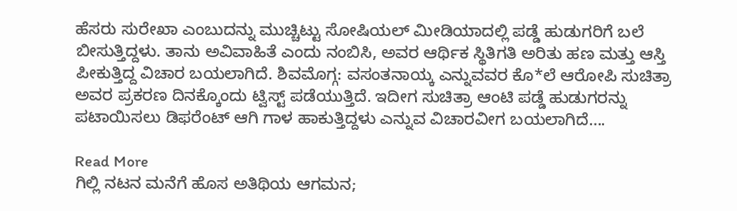ಹೆಸರು ಸುರೇಖಾ ಎಂಬುದನ್ನು ಮುಚ್ಚಿಟ್ಟು ಸೋಷಿಯಲ್ ಮೀಡಿಯಾದಲ್ಲಿ ಪಡ್ಡೆ ಹುಡುಗರಿಗೆ ಬಲೆ ಬೀಸುತ್ತಿದ್ದಳು. ತಾನು ಅವಿವಾಹಿತೆ ಎಂದು ನಂಬಿಸಿ, ಅವರ ಆರ್ಥಿಕ ಸ್ಥಿತಿಗತಿ ಅರಿತು ಹಣ ಮತ್ತು ಆಸ್ತಿ ಪೀಕುತ್ತಿದ್ದ ವಿಚಾರ ಬಯಲಾಗಿದೆ. ಶಿವಮೊಗ್ಗ: ವಸಂತನಾಯ್ಕ ಎನ್ನುವವರ ಕೊ*ಲೆ ಆರೋಪಿ ಸುಚಿತ್ರಾ ಅವರ ಪ್ರಕರಣ ದಿನಕ್ಕೊಂದು ಟ್ವಿಸ್ಟ್ ಪಡೆಯುತ್ತಿದೆ. ಇದೀಗ ಸುಚಿತ್ರಾ ಆಂಟಿ ಪಡ್ಡೆ ಹುಡುಗರನ್ನು ಪಟಾಯಿಸಲು ಡಿಫರೆಂಟ್ ಆಗಿ ಗಾಳ ಹಾಕುತ್ತಿದ್ದಳು ಎನ್ನುವ ವಿಚಾರವೀಗ ಬಯಲಾಗಿದೆ….

Read More
ಗಿಲ್ಲಿ ನಟನ ಮನೆಗೆ ಹೊಸ ಅತಿಥಿಯ ಆಗಮನ;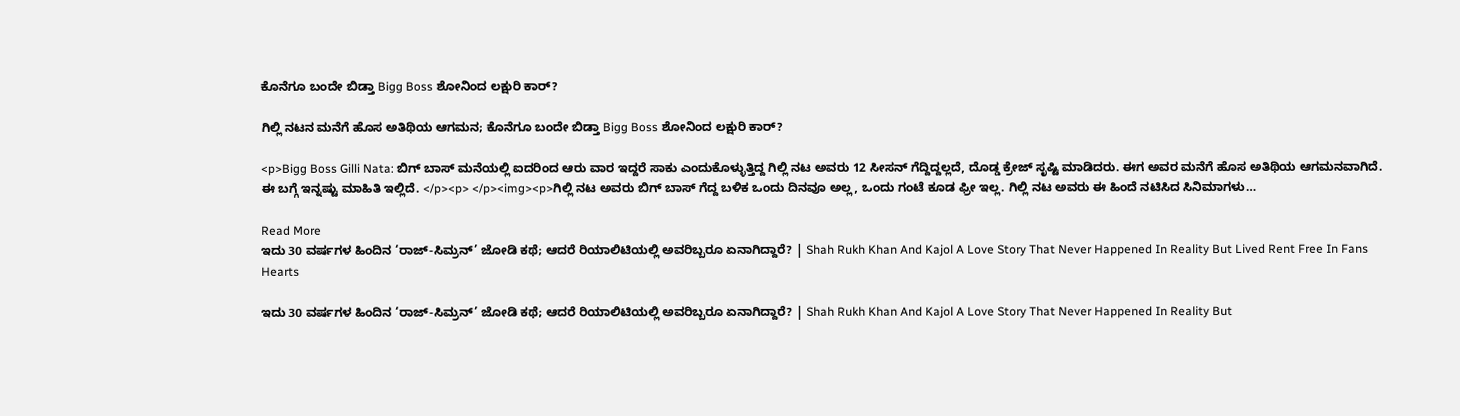ಕೊನೆಗೂ ಬಂದೇ ಬಿಡ್ತಾ Bigg Boss ಶೋನಿಂದ ಲಕ್ಷುರಿ ಕಾರ್?

ಗಿಲ್ಲಿ ನಟನ ಮನೆಗೆ ಹೊಸ ಅತಿಥಿಯ ಆಗಮನ; ಕೊನೆಗೂ ಬಂದೇ ಬಿಡ್ತಾ Bigg Boss ಶೋನಿಂದ ಲಕ್ಷುರಿ ಕಾರ್?

<p>Bigg Boss Gilli Nata: ಬಿಗ್‌ ಬಾಸ್‌ ಮನೆಯಲ್ಲಿ ಐದರಿಂದ ಆರು ವಾರ ಇದ್ದರೆ ಸಾಕು ಎಂದುಕೊಳ್ಳುತ್ತಿದ್ದ ಗಿಲ್ಲಿ ನಟ ಅವರು 12 ಸೀಸನ್‌ ಗೆದ್ದಿದ್ದಲ್ಲದೆ, ದೊಡ್ಡ ಕ್ರೇಜ್‌ ಸೃಷ್ಟಿ ಮಾಡಿದರು. ಈಗ ಅವರ ಮನೆಗೆ ಹೊಸ ಅತಿಥಿಯ ಆಗಮನವಾಗಿದೆ. ಈ ಬಗ್ಗೆ ಇನ್ನಷ್ಟು ಮಾಹಿತಿ ಇಲ್ಲಿದೆ. </p><p> </p><img><p>ಗಿಲ್ಲಿ ನಟ ಅವರು ಬಿಗ್‌ ಬಾಸ್‌ ಗೆದ್ದ ಬಳಿಕ ಒಂದು ದಿನವೂ ಅಲ್ಲ, ಒಂದು ಗಂಟೆ ಕೂಡ ಫ್ರೀ ಇಲ್ಲ. ಗಿಲ್ಲಿ ನಟ ಅವರು ಈ ಹಿಂದೆ ನಟಿಸಿದ ಸಿನಿಮಾಗಳು…

Read More
ಇದು 30 ವರ್ಷಗಳ ಹಿಂದಿನ ‘ರಾಜ್-ಸಿಮ್ರನ್’ ಜೋಡಿ ಕಥೆ; ಆದರೆ ರಿಯಾಲಿಟಿಯಲ್ಲಿ ಅವರಿಬ್ಬರೂ ಏನಾಗಿದ್ದಾರೆ? | Shah Rukh Khan And Kajol A Love Story That Never Happened In Reality But Lived Rent Free In Fans Hearts

ಇದು 30 ವರ್ಷಗಳ ಹಿಂದಿನ ‘ರಾಜ್-ಸಿಮ್ರನ್’ ಜೋಡಿ ಕಥೆ; ಆದರೆ ರಿಯಾಲಿಟಿಯಲ್ಲಿ ಅವರಿಬ್ಬರೂ ಏನಾಗಿದ್ದಾರೆ? | Shah Rukh Khan And Kajol A Love Story That Never Happened In Reality But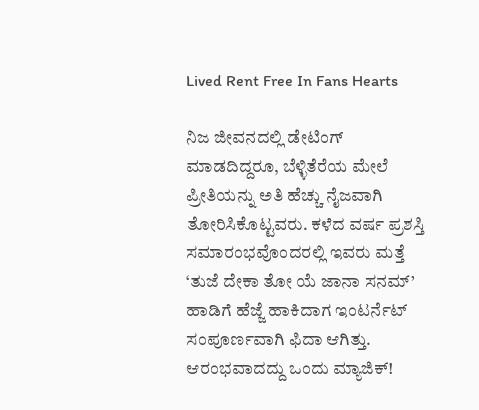Lived Rent Free In Fans Hearts

ನಿಜ ಜೀವನದಲ್ಲಿ ಡೇಟಿಂಗ್ ಮಾಡದಿದ್ದರೂ, ಬೆಳ್ಳಿತೆರೆಯ ಮೇಲೆ ಪ್ರೀತಿಯನ್ನು ಅತಿ ಹೆಚ್ಚು ನೈಜವಾಗಿ ತೋರಿಸಿಕೊಟ್ಟವರು. ಕಳೆದ ವರ್ಷ ಪ್ರಶಸ್ತಿ ಸಮಾರಂಭವೊಂದರಲ್ಲಿ ಇವರು ಮತ್ತೆ ‘ತುಜೆ ದೇಕಾ ತೋ ಯೆ ಜಾನಾ ಸನಮ್’ ಹಾಡಿಗೆ ಹೆಜ್ಜೆ ಹಾಕಿದಾಗ ಇಂಟರ್ನೆಟ್ ಸಂಪೂರ್ಣವಾಗಿ ಫಿದಾ ಆಗಿತ್ತು. ಆರಂಭವಾದದ್ದು ಒಂದು ಮ್ಯಾಜಿಕ್!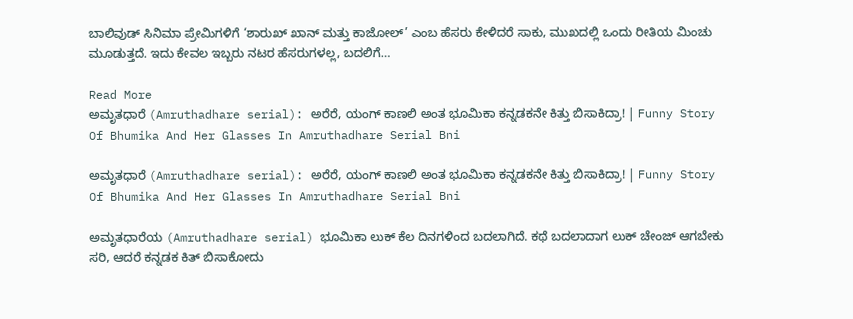ಬಾಲಿವುಡ್ ಸಿನಿಮಾ ಪ್ರೇಮಿಗಳಿಗೆ ‘ಶಾರುಖ್ ಖಾನ್ ಮತ್ತು ಕಾಜೋಲ್’ ಎಂಬ ಹೆಸರು ಕೇಳಿದರೆ ಸಾಕು, ಮುಖದಲ್ಲಿ ಒಂದು ರೀತಿಯ ಮಿಂಚು ಮೂಡುತ್ತದೆ. ಇದು ಕೇವಲ ಇಬ್ಬರು ನಟರ ಹೆಸರುಗಳಲ್ಲ, ಬದಲಿಗೆ…

Read More
ಅಮೃತಧಾರೆ (Amruthadhare serial): ಅರೆರೆ, ಯಂಗ್‌ ಕಾಣಲಿ ಅಂತ ಭೂಮಿಕಾ ಕನ್ನಡಕನೇ ಕಿತ್ತು ಬಿಸಾಕಿದ್ರಾ! | Funny Story Of Bhumika And Her Glasses In Amruthadhare Serial Bni

ಅಮೃತಧಾರೆ (Amruthadhare serial): ಅರೆರೆ, ಯಂಗ್‌ ಕಾಣಲಿ ಅಂತ ಭೂಮಿಕಾ ಕನ್ನಡಕನೇ ಕಿತ್ತು ಬಿಸಾಕಿದ್ರಾ! | Funny Story Of Bhumika And Her Glasses In Amruthadhare Serial Bni

ಅಮೃತಧಾರೆಯ (Amruthadhare serial) ಭೂಮಿಕಾ ಲುಕ್‌ ಕೆಲ ದಿನಗಳಿಂದ ಬದಲಾಗಿದೆ. ಕಥೆ ಬದಲಾದಾಗ ಲುಕ್‌ ಚೇಂಜ್‌ ಆಗಬೇಕು ಸರಿ, ಆದರೆ ಕನ್ನಡಕ ಕಿತ್‌ ಬಿಸಾಕೋದು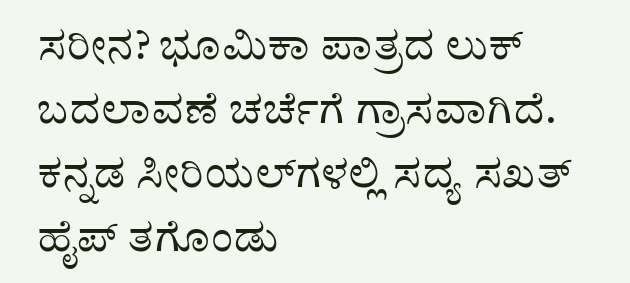ಸರೀನ? ಭೂಮಿಕಾ ಪಾತ್ರದ ಲುಕ್ ಬದಲಾವಣೆ ಚರ್ಚೆಗೆ ಗ್ರಾಸವಾಗಿದೆ. ಕನ್ನಡ ಸೀರಿಯಲ್‌ಗಳಲ್ಲಿ ಸದ್ಯ ಸಖತ್‌ ಹೈಪ್‌ ತಗೊಂಡು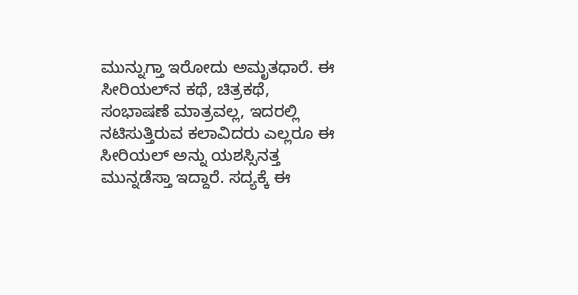ಮುನ್ನುಗ್ತಾ ಇರೋದು ಅಮೃತಧಾರೆ. ಈ ಸೀರಿಯಲ್‌ನ ಕಥೆ, ಚಿತ್ರಕಥೆ, ಸಂಭಾಷಣೆ ಮಾತ್ರವಲ್ಲ, ಇದರಲ್ಲಿ ನಟಿಸುತ್ತಿರುವ ಕಲಾವಿದರು ಎಲ್ಲರೂ ಈ ಸೀರಿಯಲ್‌ ಅನ್ನು ಯಶಸ್ಸಿನತ್ತ ಮುನ್ನಡೆಸ್ತಾ ಇದ್ದಾರೆ. ಸದ್ಯಕ್ಕೆ ಈ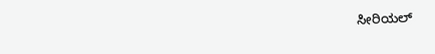ಸೀರಿಯಲ್‌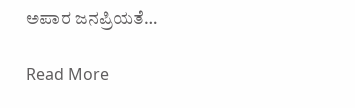ಅಪಾರ ಜನಪ್ರಿಯತೆ…

Read More